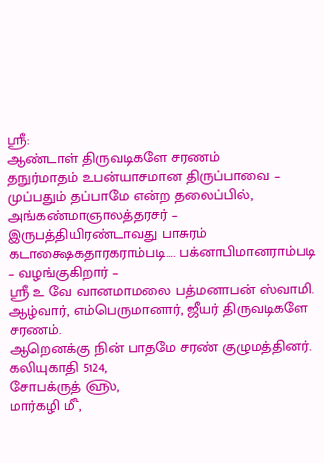ஸ்ரீ:
ஆண்டாள் திருவடிகளே சரணம்
தநுர்மாதம் உபன்யாசமான திருப்பாவை – முப்பதும் தப்பாமே என்ற தலைப்பில்,
அங்கண்மாஞாலத்தரசர் – இருபத்தியிரண்டாவது பாசுரம்
கடாக்ஷைகதாரகராம்படி…. பக்னாபிமானராம்படி – வழங்குகிறார் –
ஸ்ரீ உ வே வானமாமலை பத்மனாபன் ஸ்வாமி.
ஆழ்வார், எம்பெருமானார், ஜீயர் திருவடிகளே சரணம்.
ஆறெனக்கு நின் பாதமே சரண் குழுமத்தினர்.
கலியுகாதி 5124,
சோபக்ருத் ௵,
மார்கழி ௴,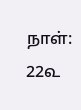நாள்: 22௳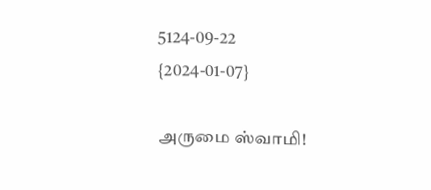5124-09-22
{2024-01-07}

அருமை ஸ்வாமி!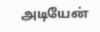அடியேன்